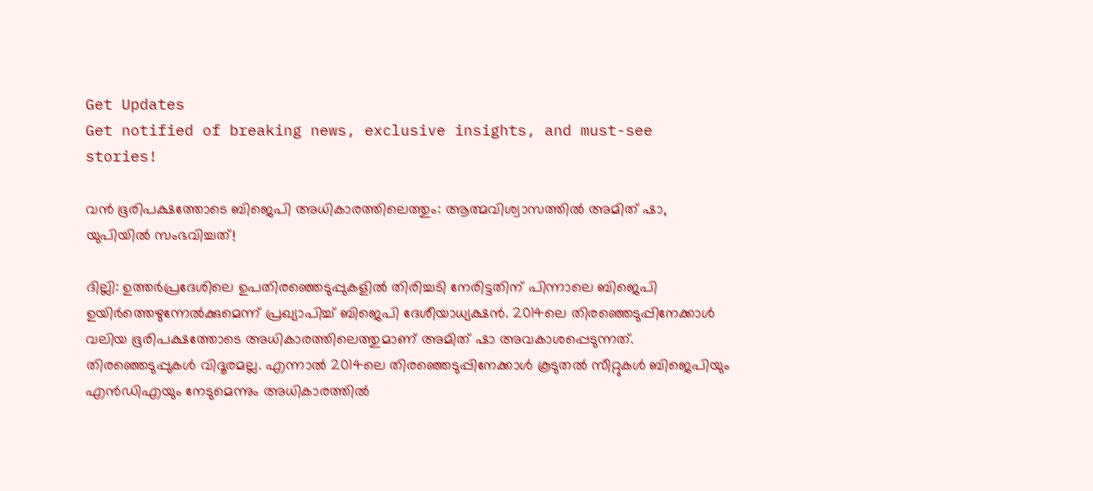Get Updates
Get notified of breaking news, exclusive insights, and must-see stories!

വന്‍ ഭൂരിപക്ഷത്തോടെ ബിജെപി അധികാരത്തിലെത്തും: ആത്മവിശ്വാസത്തില്‍ അമിത് ഷാ, യുപിയില്‍ സംഭവിച്ചത്!

ദില്ലി: ഉത്തര്‍പ്രദേശിലെ ഉപതിരഞ്ഞെടുപ്പുകളില്‍ തിരിച്ചടി നേരിട്ടതിന് പിന്നാലെ ബിജെപി ഉയിര്‍ത്തെഴുന്നേല്‍ക്കുമെന്ന് പ്രഖ്യാപിച്ച് ബിജെപി ദേശീയാധ്യക്ഷന്‍. 2014ലെ തിരഞ്ഞെടുപ്പിനേക്കാള്‍ വലിയ ഭൂരിപക്ഷത്തോടെ അധികാരത്തിലെത്തുമാണ് അമിത് ഷാ അവകാശപ്പെടുന്നത്. തിരഞ്ഞെടുപ്പുകള്‍ വിദൂരമല്ല. എന്നാല്‍ 2014ലെ തിര‍ഞ്ഞെടുപ്പിനേക്കാള്‍ കൂടുതല്‍ സീറ്റുകള്‍ ബിജെപിയും എന്‍ഡിഎയും നേടുമെന്നും അധികാരത്തില്‍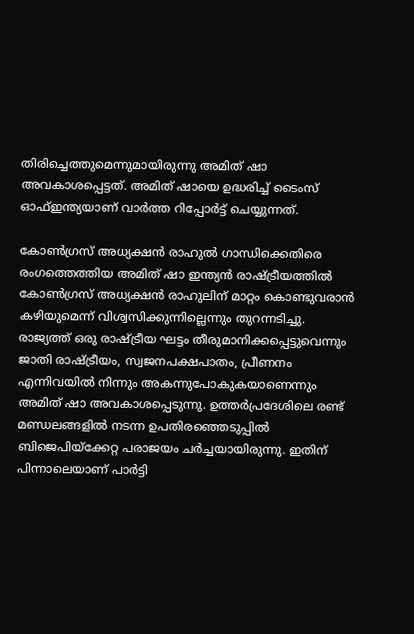തിരിച്ചെത്തുമെന്നുമായിരുന്നു അമിത് ഷാ അവകാശപ്പെട്ടത്. അമിത് ഷായെ ഉദ്ധരിച്ച് ടൈംസ് ഓഫ്ഇന്ത്യയാണ് വാര്‍ത്ത റിപ്പോര്‍ട്ട് ചെയ്യുന്നത്.

കോണ്‍ഗ്രസ് അധ്യക്ഷന്‍ രാഹുല്‍ ഗാന്ധിക്കെതിരെ രംഗത്തെത്തിയ അമിത് ഷാ ഇന്ത്യന്‍ രാഷ്ട്രീയത്തില്‍ കോണ്‍ഗ്രസ് അധ്യക്ഷന്‍ രാഹുലിന് മാറ്റം കൊണ്ടുവരാന്‍ കഴിയുമെന്ന് വിശ്വസിക്കുന്നില്ലെന്നും തുറന്നടിച്ചു. രാജ്യത്ത് ഒരു രാഷ്ട്രീയ ഘട്ടം തീരുമാനിക്കപ്പെട്ടുവെന്നും ജാതി രാഷ്ട്രീയം, സ്വജനപക്ഷപാതം, പ്രീണനം എന്നിവയില്‍ നിന്നും അകന്നുപോകുകയാണെന്നും അമിത് ഷാ അവകാശപ്പെടുന്നു. ഉത്തര്‍പ്രദേശിലെ രണ്ട് മണ്ഡലങ്ങളില്‍ നടന്ന ഉപതിരഞ്ഞെടുപ്പില്‍ ബിജെപിയ്ക്കേറ്റ പരാജയം ചര്‍ച്ചയായിരുന്നു. ഇതിന് പിന്നാലെയാണ് പാര്‍ട്ടി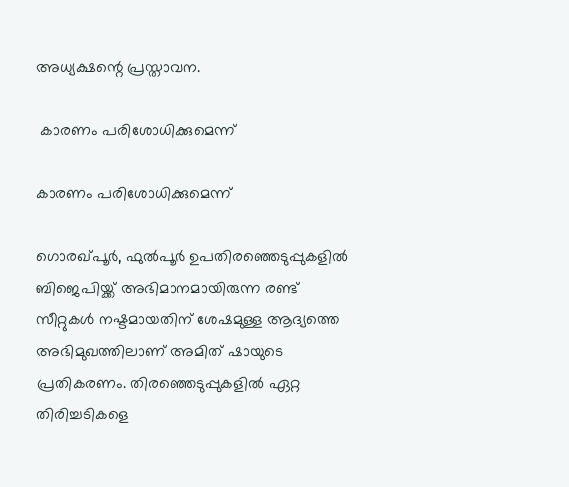അധ്യക്ഷന്റെ പ്രസ്താവന.

 കാരണം പരിശോധിക്കുമെന്ന്

കാരണം പരിശോധിക്കുമെന്ന്

ഗൊരഖ്പൂര്‍, ഫുല്‍പൂര്‍ ഉപതിരഞ്ഞെടുപ്പുകളില്‍ ബിജെപിയ്ക്ക് അഭിമാനമായിരുന്ന രണ്ട് സീറ്റുകള്‍ നഷ്ടമായതിന് ശേഷമുള്ള ആദ്യത്തെ അഭിമുഖത്തിലാണ് അമിത് ഷായുടെ പ്രതികരണം. തിരഞ്ഞെടുപ്പുകളില്‍ ഏറ്റ തിരിച്ചടികളെ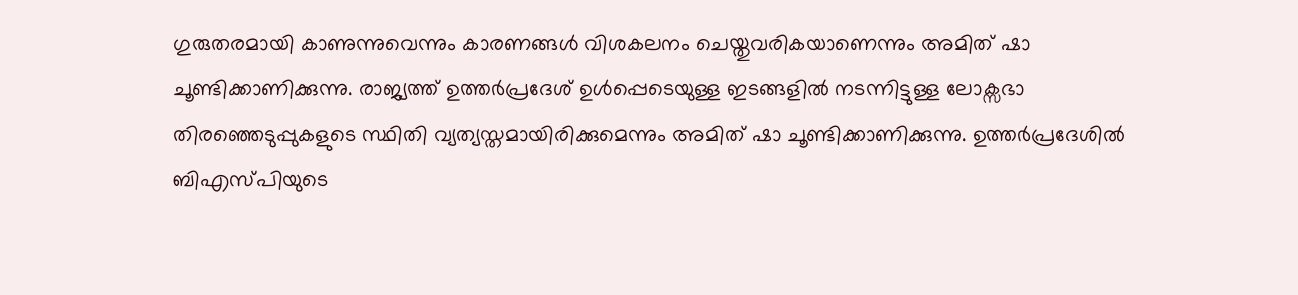ഗുരുതരമായി കാണുന്നുവെന്നും കാരണങ്ങള്‍ വിശകലനം ചെയ്തുവരികയാണെന്നും അമിത് ഷാ ചൂണ്ടിക്കാണിക്കുന്നു. രാജ്യത്ത് ഉത്തര്‍പ്രദേശ് ഉള്‍പ്പെടെയുള്ള ഇടങ്ങളില്‍ നടന്നിട്ടുള്ള ലോക്സഭാ തിരഞ്ഞെടുപ്പുകളുടെ സ്ഥിതി വ്യത്യസ്തമായിരിക്കുമെന്നും അമിത് ഷാ ചൂണ്ടിക്കാണിക്കുന്നു. ഉത്തര്‍പ്രദേശില്‍ ബിഎസ്പിയുടെ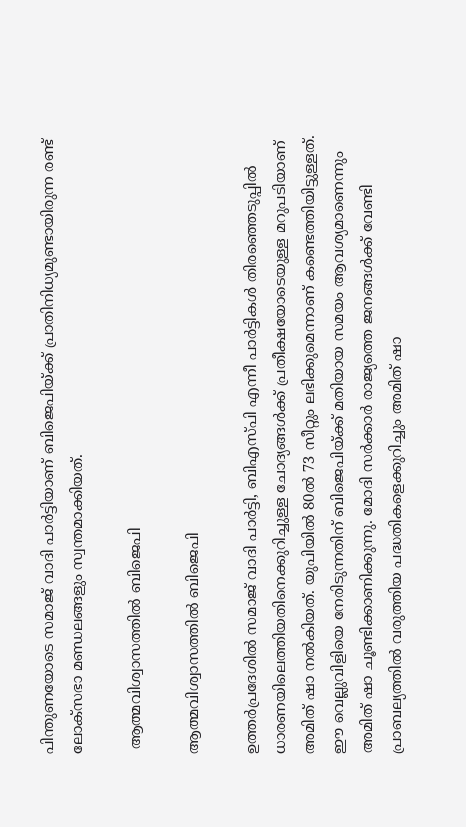പിന്തുണയോടെ സമാജ് വാദി പാര്‍ട്ടിയാണ് ബിജെപിയ്ക്ക് പ്രാതിനിധ്യമുണ്ടായിരുന്ന രണ്ട് ലോക്സഭാ മണ്ഡലങ്ങളും സ്വന്തമാക്കിയത്.

 ആത്മവിശ്വാസത്തില്‍ ബിജെപി

ആത്മവിശ്വാസത്തില്‍ ബിജെപി

ഉത്തര്‍പ്രദേശില്‍ സമാജ് വാദി പാര്‍ട്ടി, ബിഎസ്പി എന്നീ പാര്‍ട്ടികള്‍ തിരഞ്ഞെടുപ്പില്‍ ധാരണയിലെത്തിയതിനെക്കുറിച്ചുള്ള ചോദ്യങ്ങള്‍ക്ക് പ്രതീക്ഷയോടെയുള്ള മറുപടിയാണ് അമിത് ഷാ നല്‍കിയത്. യുപിയില്‍ 80ല്‍ 73 സീറ്റും ലഭിക്കുമെന്നാണ് കണ്ടെത്തിയിട്ടുള്ളത്. ഈ വെല്ലുവിളിയെ നേരിടുന്നതിന് ബിജെപിയ്ക്ക് മതിയായ സമയം ആവശ്യമാണെന്നും അമിത് ഷാ ചൂണ്ടിക്കാണിക്കുന്നു. മോദി സര്‍ക്കാര്‍ രാജ്യത്തെ ജനങ്ങള്‍ക്ക് വേണ്ടി പ്രാബല്യത്തില്‍ വരുത്തിയ പദ്ധതികളെക്കുറിച്ചും അമിത് ഷാ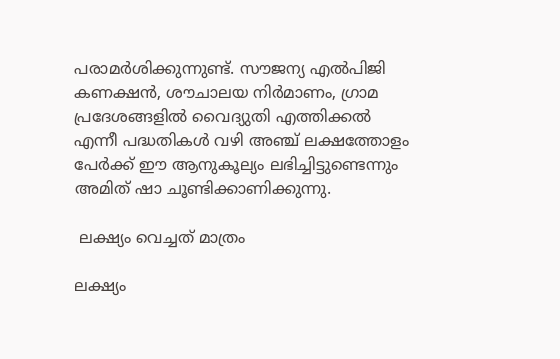പരാമര്‍ശിക്കുന്നുണ്ട്. സൗജന്യ എല്‍പിജി കണക്ഷന്‍, ശൗചാലയ നിര്‍മാണം, ഗ്രാമ പ്രദേശങ്ങളില്‍ വൈദ്യുതി എത്തിക്കല്‍ എന്നീ പദ്ധതികള്‍ വഴി അഞ്ച് ലക്ഷത്തോളം പേര്‍ക്ക് ഈ ആനുകൂല്യം ലഭിച്ചിട്ടുണ്ടെന്നും അമിത് ഷാ ചൂണ്ടിക്കാണിക്കുന്നു.

 ലക്ഷ്യം വെച്ചത് മാത്രം

ലക്ഷ്യം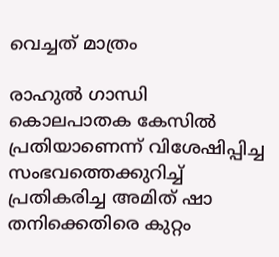വെച്ചത് മാത്രം

രാഹുല്‍ ഗാന്ധി കൊലപാതക കേസില്‍ പ്രതിയാണെന്ന് വിശേഷിപ്പിച്ച സംഭവത്തെക്കുറിച്ച് പ്രതികരിച്ച അമിത് ഷാ തനിക്കെതിരെ കുറ്റം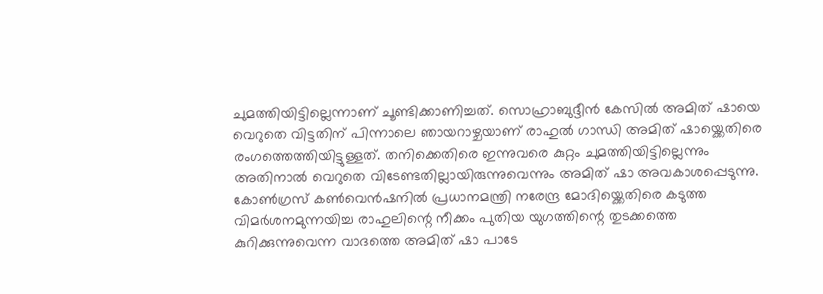ചുമത്തിയിട്ടില്ലെന്നാണ് ചൂണ്ടിക്കാണിച്ചത്. സൊഹ്രാബുദ്ദീന്‍ കേസില്‍ അമിത് ഷായെ വെറുതെ വിട്ടതിന് പിന്നാലെ ഞായറാഴ്ചയാണ് രാഹുല്‍ ഗാന്ധി അമിത് ഷായ്ക്കെതിരെ രംഗത്തെത്തിയിട്ടുള്ളത്. തനിക്കെതിരെ ഇന്നുവരെ കുറ്റം ചുമത്തിയിട്ടില്ലെന്നും അതിനാല്‍ വെറുതെ വിടേണ്ടതില്ലായിരുന്നുവെന്നും അമിത് ഷാ അവകാശപ്പെടുന്നു. കോണ്‍ഗ്രസ് കണ്‍വെന്‍ഷനില്‍ പ്രധാനമന്ത്രി നരേന്ദ്ര മോദിയ്ക്കെതിരെ കടുത്ത വിമര്‍ശനമുന്നയിച്ച രാഹുലിന്റെ നീക്കം പുതിയ യുഗത്തിന്റെ തുടക്കത്തെ കുറിക്കുന്നുവെന്ന വാദത്തെ അമിത് ഷാ പാടേ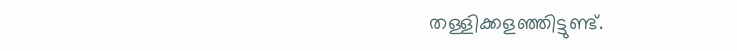തള്ളിക്കളഞ്ഞിട്ടുണ്ട്.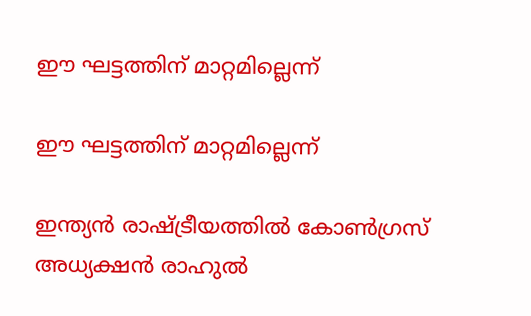ഈ ഘട്ടത്തിന് മാറ്റമില്ലെന്ന്

ഈ ഘട്ടത്തിന് മാറ്റമില്ലെന്ന്

ഇന്ത്യന്‍ രാഷ്ട്രീയത്തില്‍ കോണ്‍ഗ്രസ് അധ്യക്ഷന്‍ രാഹുല്‍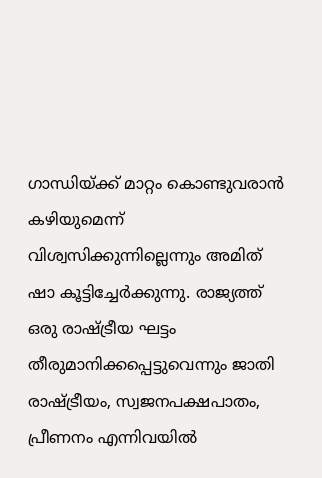ഗാന്ധിയ്ക്ക് മാറ്റം കൊണ്ടുവരാന്‍ കഴിയുമെന്ന് വിശ്വസിക്കുന്നില്ലെന്നും അമിത് ഷാ കൂട്ടിച്ചേര്‍ക്കുന്നു. രാജ്യത്ത് ഒരു രാഷ്ട്രീയ ഘട്ടം തീരുമാനിക്കപ്പെട്ടുവെന്നും ജാതി രാഷ്ട്രീയം, സ്വജനപക്ഷപാതം, പ്രീണനം എന്നിവയില്‍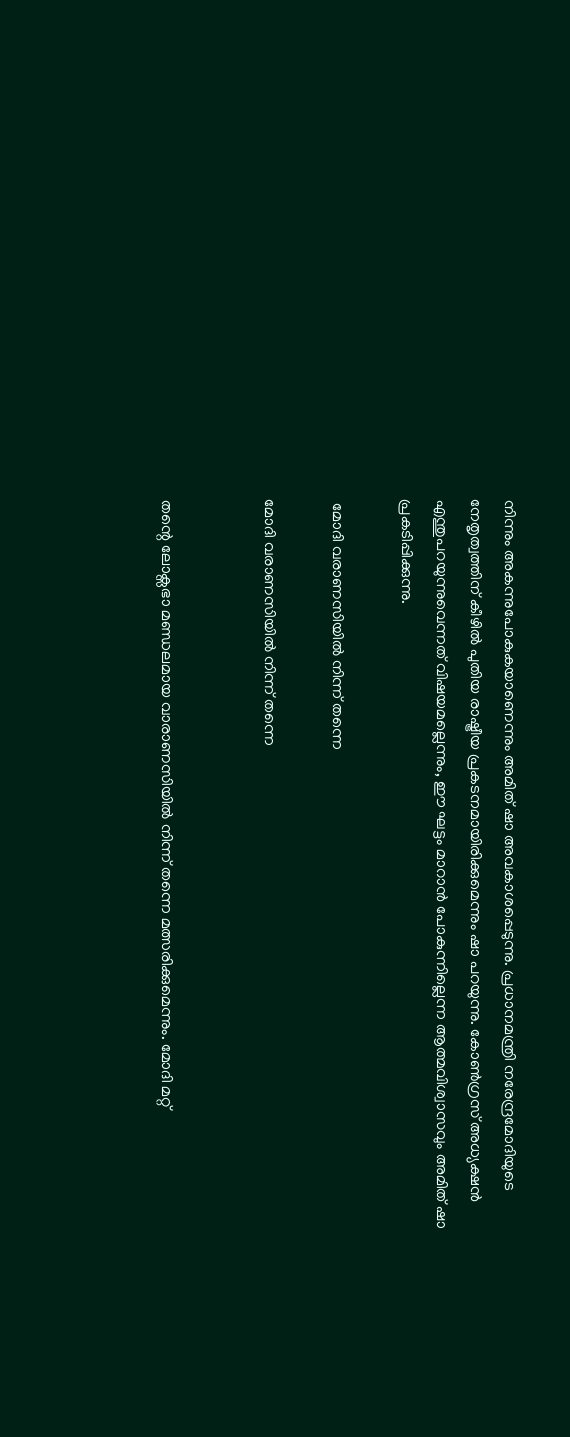നിന്നും അകന്നുപോകുകയാണെന്നും അമിത് ഷാ അവകാശപ്പെടുന്നു. പ്രധാനമന്ത്രി നരേന്ദ്രമോദിയുടെ നേതൃത്വത്തിന് കീഴില്‍ പുതിയ രാഷ്ട്രീയ പ്രകടനമായിരിക്കുമെന്നും ഷാ പറയുന്നു. കോണ്‍ഗ്രസ് അധ്യക്ഷന്‍ എന്തുപറയുന്നുവെന്നത് വിഷയമല്ലെന്നും, ഈ ഘട്ടം മാറാന്‍ പോകുന്നില്ലെന്ന ആത്മവിശ്വാസവും അമിത് ഷാ പ്രകടിപ്പിക്കുന്നു.

 മോദി വരാണസിയില്‍ നിന്ന് തന്നെ

മോദി വരാണസിയില്‍ നിന്ന് തന്നെ


തന്റെ ലോക്സഭാ മണ്ഡലമായ വാരാണസിയില്‍ നിന്ന് തന്നെ മത്സരിക്കുമെന്നും. മോദി മറ്റ്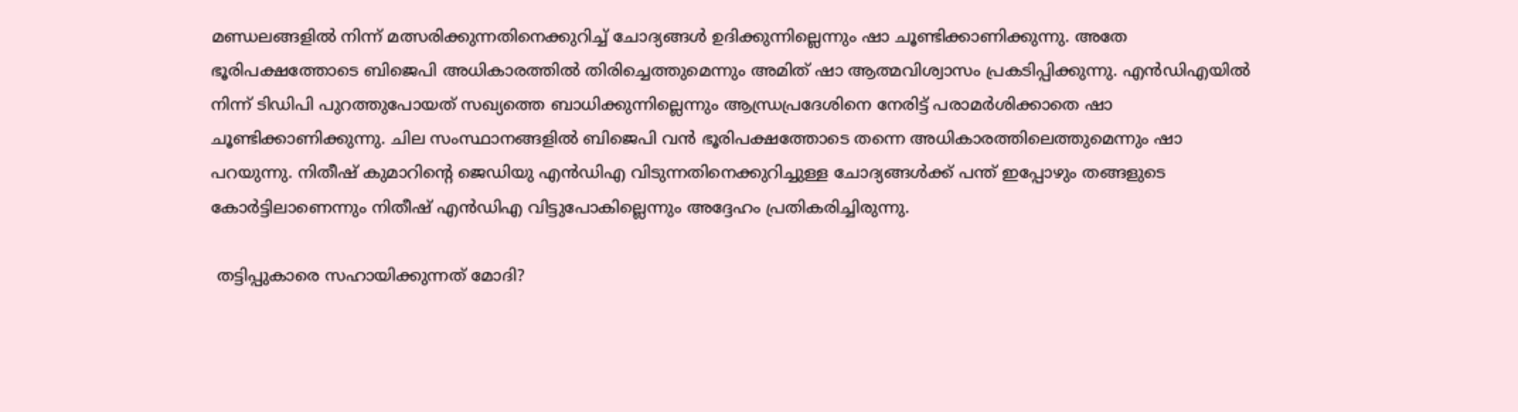മണ്ഡലങ്ങളില്‍ നിന്ന് മത്സരിക്കുന്നതിനെക്കുറിച്ച് ചോദ്യങ്ങള്‍ ഉദിക്കുന്നില്ലെന്നും ഷാ ചൂണ്ടിക്കാണിക്കുന്നു. അതേ ഭൂരിപക്ഷത്തോടെ ബിജെപി അധികാരത്തില്‍ തിരിച്ചെത്തുമെന്നും അമിത് ഷാ ആത്മവിശ്വാസം പ്രകടിപ്പിക്കുന്നു. എന്‍ഡിഎയില്‍ നിന്ന് ടിഡിപി പുറത്തുപോയത് സഖ്യത്തെ ബാധിക്കുന്നില്ലെന്നും ആന്ധ്രപ്രദേശിനെ നേരിട്ട് പരാമര്‍ശിക്കാതെ ഷാ ചൂണ്ടിക്കാണിക്കുന്നു. ചില സംസ്ഥാനങ്ങളില്‍ ബിജെപി വന്‍ ഭൂരിപക്ഷത്തോടെ തന്നെ അധികാരത്തിലെത്തുമെന്നും ഷാ പറയുന്നു. നിതീഷ് കുമാറിന്റെ ജെഡിയു എന്‍ഡിഎ വിടുന്നതിനെക്കുറിച്ചുള്ള ചോദ്യങ്ങള്‍ക്ക് പന്ത് ഇപ്പോഴും തങ്ങളുടെ കോര്‍ട്ടിലാണെന്നും നിതീഷ് എന്‍ഡ‍ിഎ വിട്ടുപോകില്ലെന്നും അദ്ദേഹം പ്രതികരിച്ചിരുന്നു.

 തട്ടിപ്പുകാരെ സഹായിക്കുന്നത് മോദി?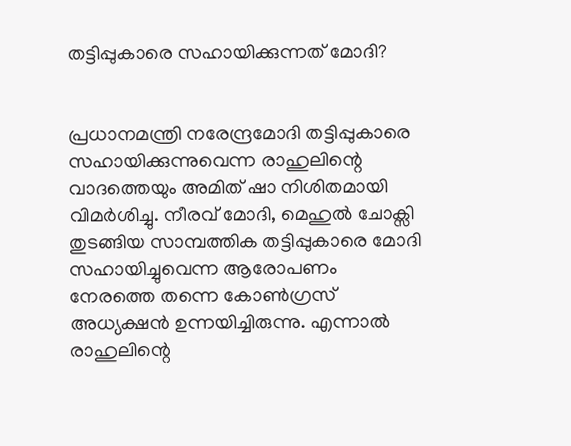തട്ടിപ്പുകാരെ സഹായിക്കുന്നത് മോദി?


പ്രധാനമന്ത്രി നരേന്ദ്രമോദി തട്ടിപ്പുകാരെ സഹായിക്കുന്നുവെന്ന രാഹുലിന്റെ വാദത്തെയും അമിത് ഷാ നിശിതമായി വിമര്‍ശിച്ചു. നീരവ് മോദി, മെഹുല്‍ ചോക്സി തുടങ്ങിയ സാമ്പത്തിക തട്ടിപ്പുകാരെ മോദി സഹായിച്ചുവെന്ന ആരോപണം നേരത്തെ തന്നെ കോണ്‍ഗ്രസ് അധ്യക്ഷന്‍ ഉന്നയിച്ചിരുന്നു. എന്നാല്‍‌ രാഹുലിന്റെ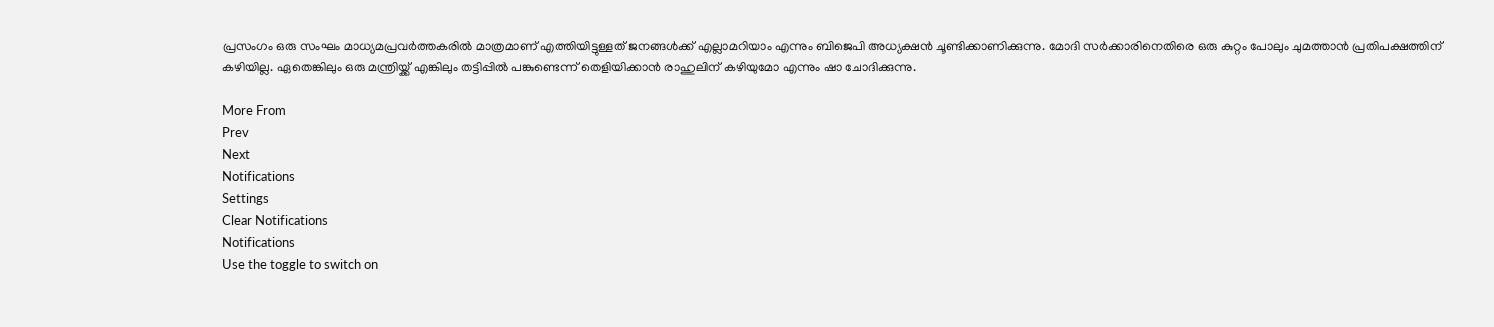പ്രസംഗം ഒരു സംഘം മാധ്യമപ്രവര്‍ത്തകരില്‍ മാത്രമാണ് എത്തിയിട്ടുള്ളത് ജനങ്ങള്‍ക്ക് എല്ലാമറിയാം എന്നും ബിജെപി അധ്യക്ഷന്‍ ചൂണ്ടിക്കാണിക്കുന്നു. മോദി സര്‍ക്കാരിനെതിരെ ഒരു കുറ്റം പോലും ചുമത്താന്‍ പ്രതിപക്ഷത്തിന് കഴിയില്ല. ഏതെങ്കിലും ഒരു മന്ത്രിയ്ക്ക് എങ്കിലും തട്ടിപ്പില്‍ പങ്കുണ്ടെന്ന് തെളിയിക്കാന്‍ രാഹുലിന് കഴിയുമോ എന്നും ഷാ ചോദിക്കുന്നു.

More From
Prev
Next
Notifications
Settings
Clear Notifications
Notifications
Use the toggle to switch on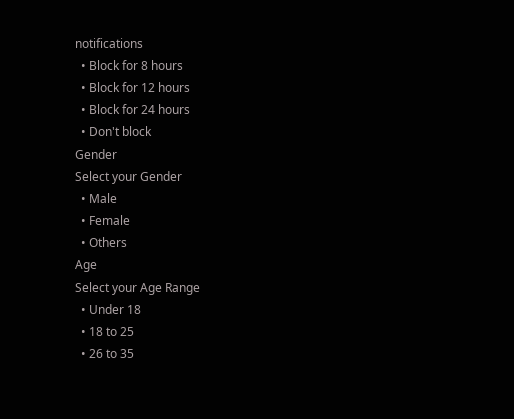notifications
  • Block for 8 hours
  • Block for 12 hours
  • Block for 24 hours
  • Don't block
Gender
Select your Gender
  • Male
  • Female
  • Others
Age
Select your Age Range
  • Under 18
  • 18 to 25
  • 26 to 35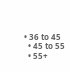• 36 to 45
  • 45 to 55
  • 55+